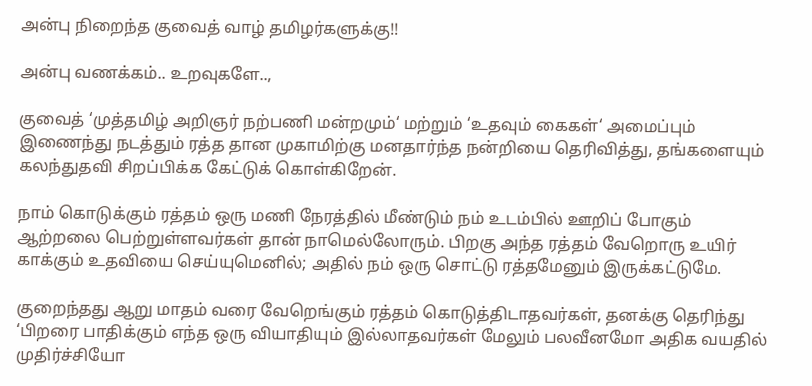அன்பு நிறைந்த குவைத் வாழ் தமிழர்களுக்கு!!

அன்பு வணக்கம்.. உறவுகளே..,

குவைத் ‘முத்தமிழ் அறிஞர் நற்பணி மன்றமும்‘ மற்றும் ‘உதவும் கைகள்‘ அமைப்பும் இணைந்து நடத்தும் ரத்த தான முகாமிற்கு மனதார்ந்த நன்றியை தெரிவித்து, தங்களையும் கலந்துதவி சிறப்பிக்க கேட்டுக் கொள்கிறேன்.

நாம் கொடுக்கும் ரத்தம் ஒரு மணி நேரத்தில் மீண்டும் நம் உடம்பில் ஊறிப் போகும் ஆற்றலை பெற்றுள்ளவர்கள் தான் நாமெல்லோரும். பிறகு அந்த ரத்தம் வேறொரு உயிர் காக்கும் உதவியை செய்யுமெனில்; அதில் நம் ஒரு சொட்டு ரத்தமேனும் இருக்கட்டுமே.

குறைந்தது ஆறு மாதம் வரை வேறெங்கும் ரத்தம் கொடுத்திடாதவர்கள், தனக்கு தெரிந்து ‘பிறரை பாதிக்கும் எந்த ஒரு வியாதியும் இல்லாதவர்கள் மேலும் பலவீனமோ அதிக வயதில் முதிர்ச்சியோ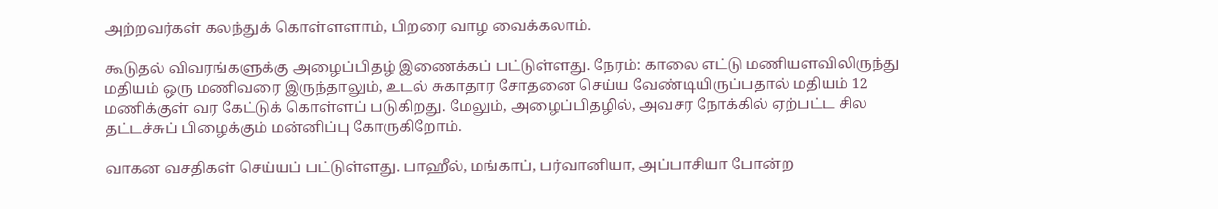அற்றவர்கள் கலந்துக் கொள்ளளாம், பிறரை வாழ வைக்கலாம்.

கூடுதல் விவரங்களுக்கு அழைப்பிதழ் இணைக்கப் பட்டுள்ளது. நேரம்: காலை எட்டு மணியளவிலிருந்து மதியம் ஒரு மணிவரை இருந்தாலும், உடல் சுகாதார சோதனை செய்ய வேண்டியிருப்பதால் மதியம் 12 மணிக்குள் வர கேட்டுக் கொள்ளப் படுகிறது. மேலும், அழைப்பிதழில், அவசர நோக்கில் ஏற்பட்ட சில தட்டச்சுப் பிழைக்கும் மன்னிப்பு கோருகிறோம்.

வாகன வசதிகள் செய்யப் பட்டுள்ளது. பாஹீல், மங்காப், பர்வானியா, அப்பாசியா போன்ற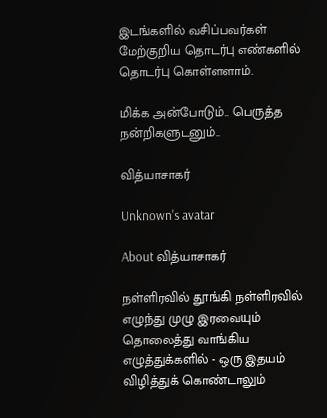இடங்களில் வசிப்பவர்கள் மேற்குறிய தொடர்பு எண்களில் தொடர்பு கொள்ளளாம்.

மிக்க அன்போடும்.. பெருத்த நன்றிகளுடனும்..

வித்யாசாகர்

Unknown's avatar

About வித்யாசாகர்

நள்ளிரவில் தூங்கி நள்ளிரவில் எழுந்து முழு இரவையும் தொலைத்து வாங்கிய எழுத்துக்களில் - ஒரு இதயம் விழித்துக் கொண்டாலும்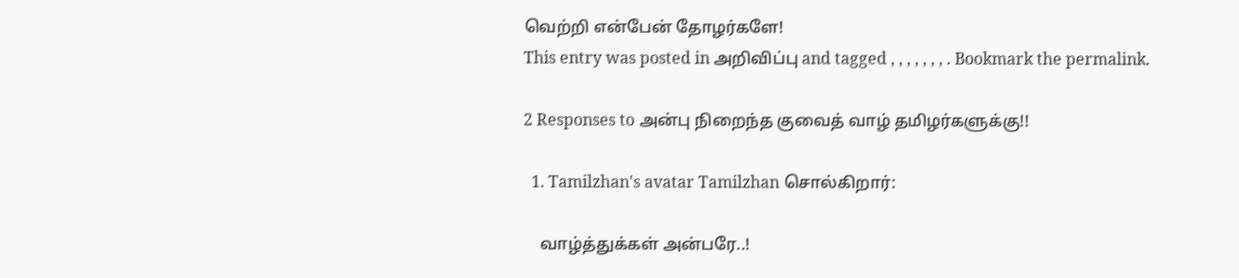வெற்றி என்பேன் தோழர்களே!
This entry was posted in அறிவிப்பு and tagged , , , , , , , . Bookmark the permalink.

2 Responses to அன்பு நிறைந்த குவைத் வாழ் தமிழர்களுக்கு!!

  1. Tamilzhan's avatar Tamilzhan சொல்கிறார்:

    வாழ்த்துக்கள் அன்பரே..!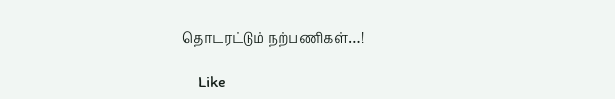தொடரட்டும் நற்பணிகள்…!

    Like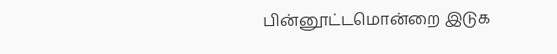பின்னூட்டமொன்றை இடுக